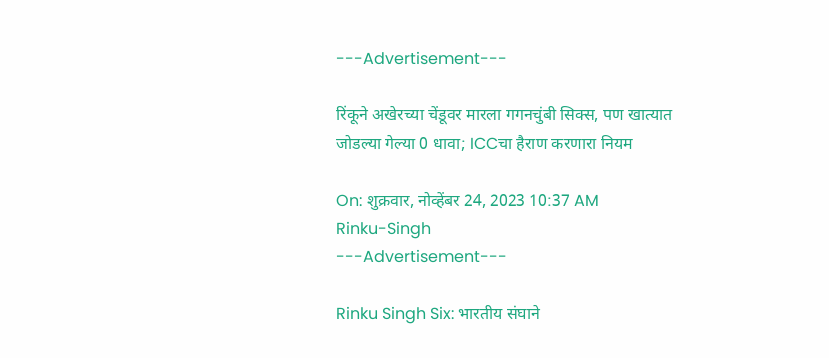---Advertisement---

रिंकूने अखेरच्या चेंडूवर मारला गगनचुंबी सिक्स, पण खात्यात जोडल्या गेल्या 0 धावा; ICCचा हैराण करणारा नियम

On: शुक्रवार, नोव्हेंबर 24, 2023 10:37 AM
Rinku-Singh
---Advertisement---

Rinku Singh Six: भारतीय संघाने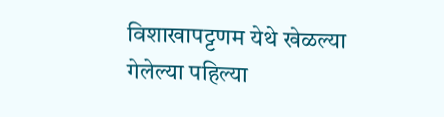विशाखापट्टणम येथे खेळल्या गेलेल्या पहिल्या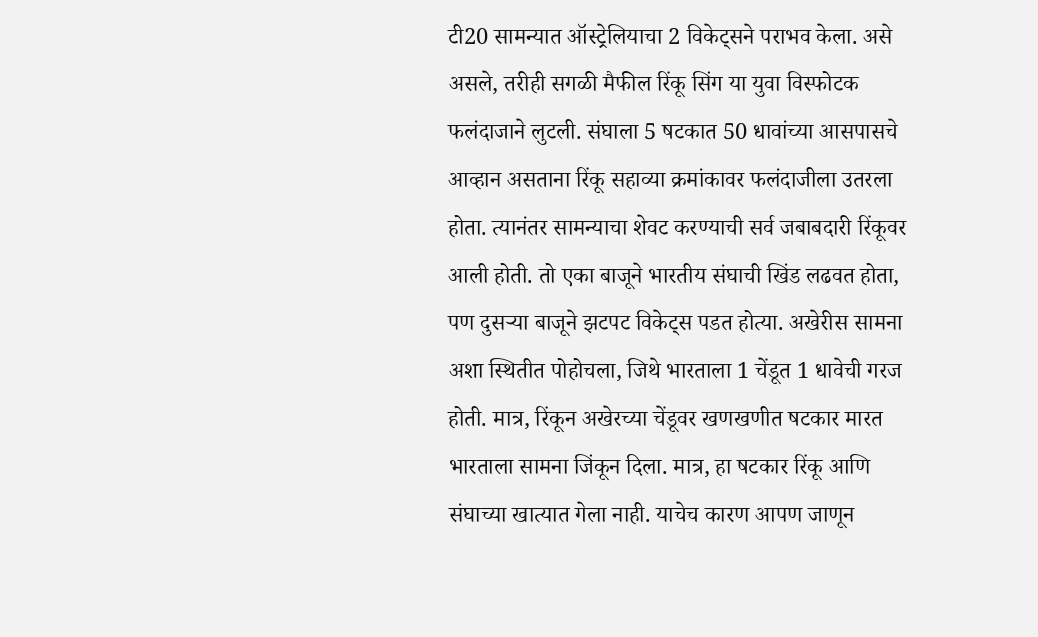टी20 सामन्यात ऑस्ट्रेलियाचा 2 विकेट्सने पराभव केला. असे असले, तरीही सगळी मैफील रिंकू सिंग या युवा विस्फोटक फलंदाजाने लुटली. संघाला 5 षटकात 50 धावांच्या आसपासचे आव्हान असताना रिंकू सहाव्या क्रमांकावर फलंदाजीला उतरला होता. त्यानंतर सामन्याचा शेवट करण्याची सर्व जबाबदारी रिंकूवर आली होती. तो एका बाजूने भारतीय संघाची खिंड लढवत होता, पण दुसऱ्या बाजूने झटपट विकेट्स पडत होत्या. अखेरीस सामना अशा स्थितीत पोहोचला, जिथे भारताला 1 चेंडूत 1 धावेची गरज होती. मात्र, रिंकून अखेरच्या चेंडूवर खणखणीत षटकार मारत भारताला सामना जिंकून दिला. मात्र, हा षटकार रिंकू आणि संघाच्या खात्यात गेला नाही. याचेच कारण आपण जाणून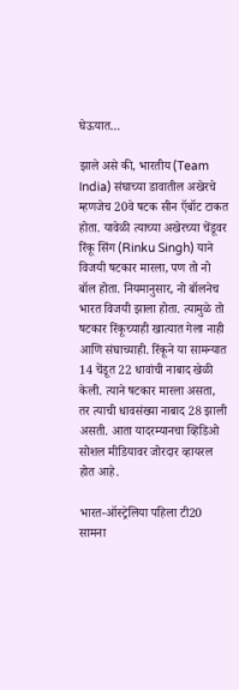घेऊयात…

झाले असे की, भारतीय (Team India) संघाच्या डावातील अखेरचे म्हणजेच 20वे षटक सीन ऍबॉट टाकत होता. यावेळी त्याच्या अखेरच्या चेंडूवर रिंकू सिंग (Rinku Singh) याने विजयी षटकार मारला, पण तो नो बॉल होता. नियमानुसार, नो बॉलनेच भारत विजयी झाला होता. त्यामुळे तो षटकार रिंकूच्याही खात्यात गेला नाही आणि संघाच्याही. रिंकूने या सामन्यात 14 चेंडूत 22 धावांची नाबाद खेळी केली. त्याने षटकार मारला असता, तर त्याची धावसंख्या नाबाद 28 झाली असती. आता यादरम्यानचा व्हिडिओ सोशल मीडियावर जोरदार व्हायरल होत आहे.

भारत-ऑस्ट्रेलिया पहिला टी20 सामना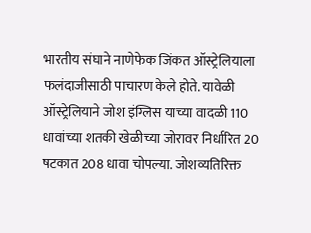भारतीय संघाने नाणेफेक जिंकत ऑस्ट्रेलियाला फलंदाजीसाठी पाचारण केले होते. यावेळी ऑस्ट्रेलियाने जोश इंग्लिस याच्या वादळी 110 धावांच्या शतकी खेळीच्या जोरावर निर्धारित 20 षटकात 208 धावा चोपल्या. जोशव्यतिरिक्त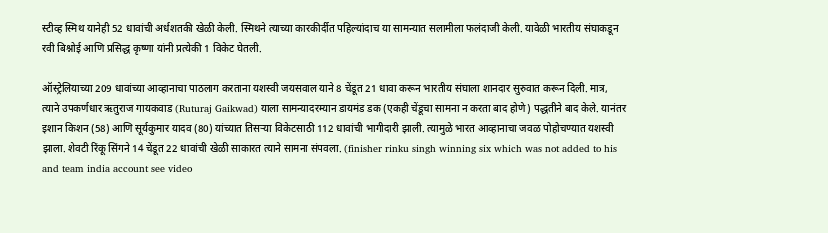स्टीव्ह स्मिथ यानेही 52 धावांची अर्धशतकी खेळी केली. स्मिथने त्याच्या कारकीर्दीत पहिल्यांदाच या सामन्यात सलामीला फलंदाजी केली. यावेळी भारतीय संघाकडून रवी बिश्नोई आणि प्रसिद्ध कृष्णा यांनी प्रत्येकी 1 विकेट घेतली.

ऑस्ट्रेलियाच्या 209 धावांच्या आव्हानाचा पाठलाग करताना यशस्वी जयसवाल याने 8 चेंडूत 21 धावा करून भारतीय संघाला शानदार सुरुवात करून दिली. मात्र, त्याने उपकर्णधार ऋतुराज गायकवाड (Ruturaj Gaikwad) याला सामन्यादरम्यान डायमंड डक (एकही चेंडूचा सामना न करता बाद होणे) पद्धतीने बाद केले. यानंतर इशान किशन (58) आणि सूर्यकुमार यादव (80) यांच्यात तिसऱ्या विकेटसाठी 112 धावांची भागीदारी झाली. त्यामुळे भारत आव्हानाचा जवळ पोहोचण्यात यशस्वी झाला. शेवटी रिंकू सिंगने 14 चेंडूत 22 धावांची खेळी साकारत त्याने सामना संपवला. (finisher rinku singh winning six which was not added to his and team india account see video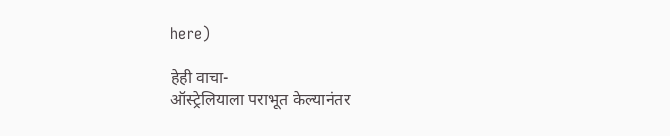here)

हेही वाचा-
ऑस्ट्रेलियाला पराभूत केल्यानंतर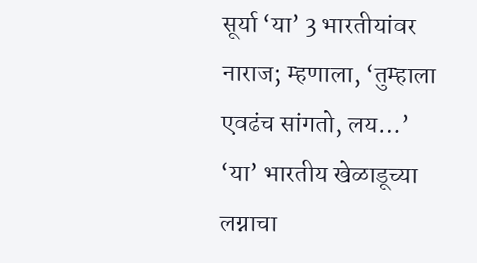सूर्या ‘या’ 3 भारतीयांवर नाराज; म्हणाला, ‘तुम्हाला एवढंच सांगतो, लय…’
‘या’ भारतीय खेळाडूच्या लग्नाचा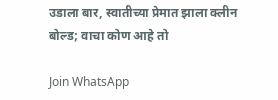उडाला बार, स्वातीच्या प्रेमात झाला क्लीन बोल्ड; वाचा कोण आहे तो

Join WhatsApp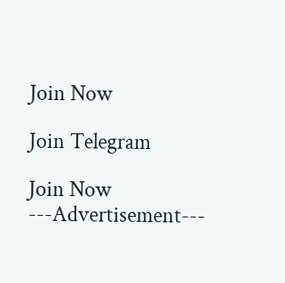Join Now

Join Telegram

Join Now
---Advertisement---